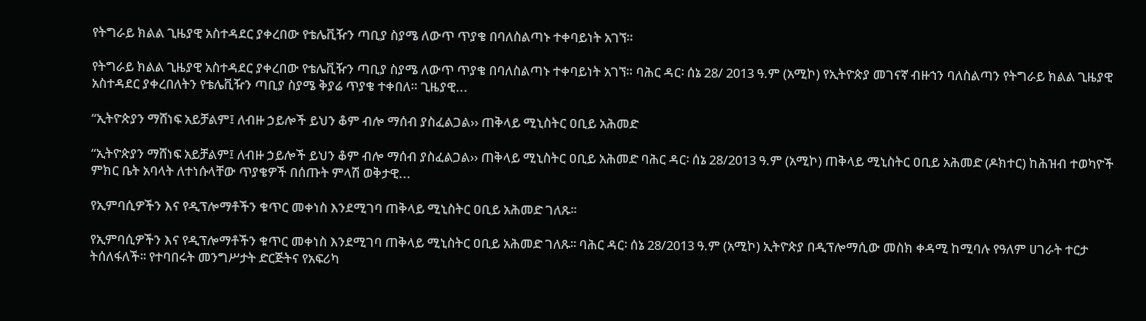የትግራይ ክልል ጊዜያዊ አስተዳደር ያቀረበው የቴሌቪዥን ጣቢያ ስያሜ ለውጥ ጥያቄ በባለስልጣኑ ተቀባይነት አገኘ።

የትግራይ ክልል ጊዜያዊ አስተዳደር ያቀረበው የቴሌቪዥን ጣቢያ ስያሜ ለውጥ ጥያቄ በባለስልጣኑ ተቀባይነት አገኘ። ባሕር ዳር፡ ሰኔ 28/ 2013 ዓ.ም (አሚኮ) የኢትዮጵያ መገናኛ ብዙኀን ባለስልጣን የትግራይ ክልል ጊዜያዊ አስተዳደር ያቀረበለትን የቴሌቪዥን ጣቢያ ስያሜ ቅያሬ ጥያቄ ተቀበለ። ጊዜያዊ...

“ኢትዮጵያን ማሸነፍ አይቻልም፤ ለብዙ ኃይሎች ይህን ቆም ብሎ ማሰብ ያስፈልጋል›› ጠቅላይ ሚኒስትር ዐቢይ አሕመድ

“ኢትዮጵያን ማሸነፍ አይቻልም፤ ለብዙ ኃይሎች ይህን ቆም ብሎ ማሰብ ያስፈልጋል›› ጠቅላይ ሚኒስትር ዐቢይ አሕመድ ባሕር ዳር፡ ሰኔ 28/2013 ዓ.ም (አሚኮ) ጠቅላይ ሚኒስትር ዐቢይ አሕመድ (ዶክተር) ከሕዝብ ተወካዮች ምክር ቤት አባላት ለተነሱላቸው ጥያቄዎች በሰጡት ምላሽ ወቅታዊ...

የኢምባሲዎችን እና የዲፕሎማቶችን ቁጥር መቀነስ እንደሚገባ ጠቅላይ ሚኒስትር ዐቢይ አሕመድ ገለጹ፡፡

የኢምባሲዎችን እና የዲፕሎማቶችን ቁጥር መቀነስ እንደሚገባ ጠቅላይ ሚኒስትር ዐቢይ አሕመድ ገለጹ፡፡ ባሕር ዳር፡ ሰኔ 28/2013 ዓ.ም (አሚኮ) ኢትዮጵያ በዲፕሎማሲው መስክ ቀዳሚ ከሚባሉ የዓለም ሀገራት ተርታ ትሰለፋለች፡፡ የተባበሩት መንግሥታት ድርጅትና የአፍሪካ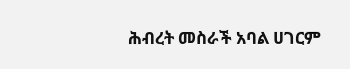ሕብረት መስራች አባል ሀገርም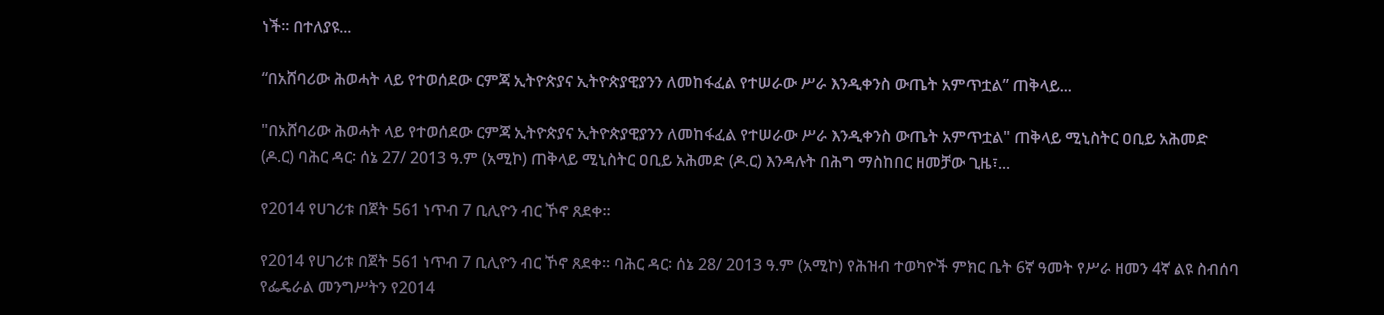ነች፡፡ በተለያዩ...

“በአሸባሪው ሕወሓት ላይ የተወሰደው ርምጃ ኢትዮጵያና ኢትዮጵያዊያንን ለመከፋፈል የተሠራው ሥራ እንዲቀንስ ውጤት አምጥቷል” ጠቅላይ...

"በአሸባሪው ሕወሓት ላይ የተወሰደው ርምጃ ኢትዮጵያና ኢትዮጵያዊያንን ለመከፋፈል የተሠራው ሥራ እንዲቀንስ ውጤት አምጥቷል" ጠቅላይ ሚኒስትር ዐቢይ አሕመድ (ዶ.ር) ባሕር ዳር፡ ሰኔ 27/ 2013 ዓ.ም (አሚኮ) ጠቅላይ ሚኒስትር ዐቢይ አሕመድ (ዶ.ር) እንዳሉት በሕግ ማስከበር ዘመቻው ጊዜ፣...

የ2014 የሀገሪቱ በጀት 561 ነጥብ 7 ቢሊዮን ብር ኾኖ ጸደቀ፡፡

የ2014 የሀገሪቱ በጀት 561 ነጥብ 7 ቢሊዮን ብር ኾኖ ጸደቀ፡፡ ባሕር ዳር፡ ሰኔ 28/ 2013 ዓ.ም (አሚኮ) የሕዝብ ተወካዮች ምክር ቤት 6ኛ ዓመት የሥራ ዘመን 4ኛ ልዩ ስብሰባ የፌዴራል መንግሥትን የ2014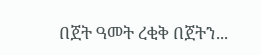በጀት ዓመት ረቂቅ በጀትን...